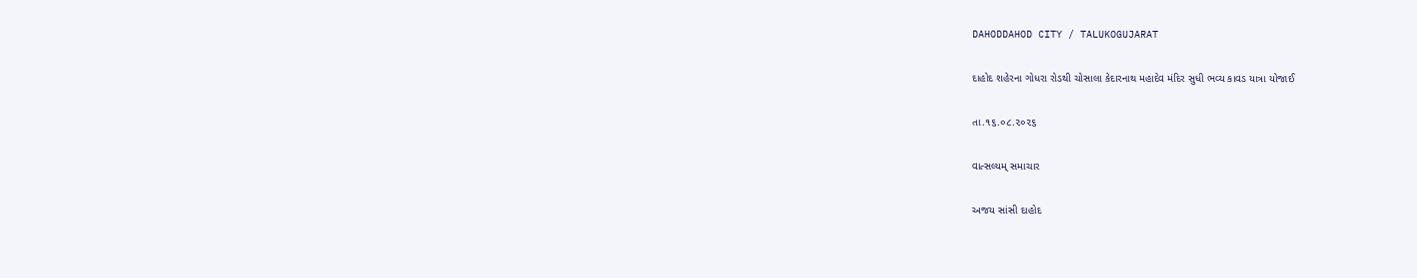DAHODDAHOD CITY / TALUKOGUJARAT

દાહોદ શહેરના ગોધરા રોડથી ચોસાલા કેદારનાથ મહાદેવ મંદિર સુધી ભવ્ય કાવડ યાત્રા યોજાઈ

તા.૧૬.૦૮.૨૦૨૬

વાત્સલ્યમ્ સમાચાર

અજય સાંસી દાહોદ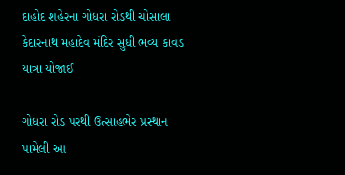દાહોદ શહેરના ગોધરા રોડથી ચોસાલા કેદારનાથ મહાદેવ મંદિર સુધી ભવ્ય કાવડ યાત્રા યોજાઈ

ગોધરા રોડ પરથી ઉત્સાહભેર પ્રસ્થાન પામેલી આ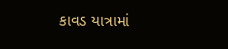કાવડ યાત્રામાં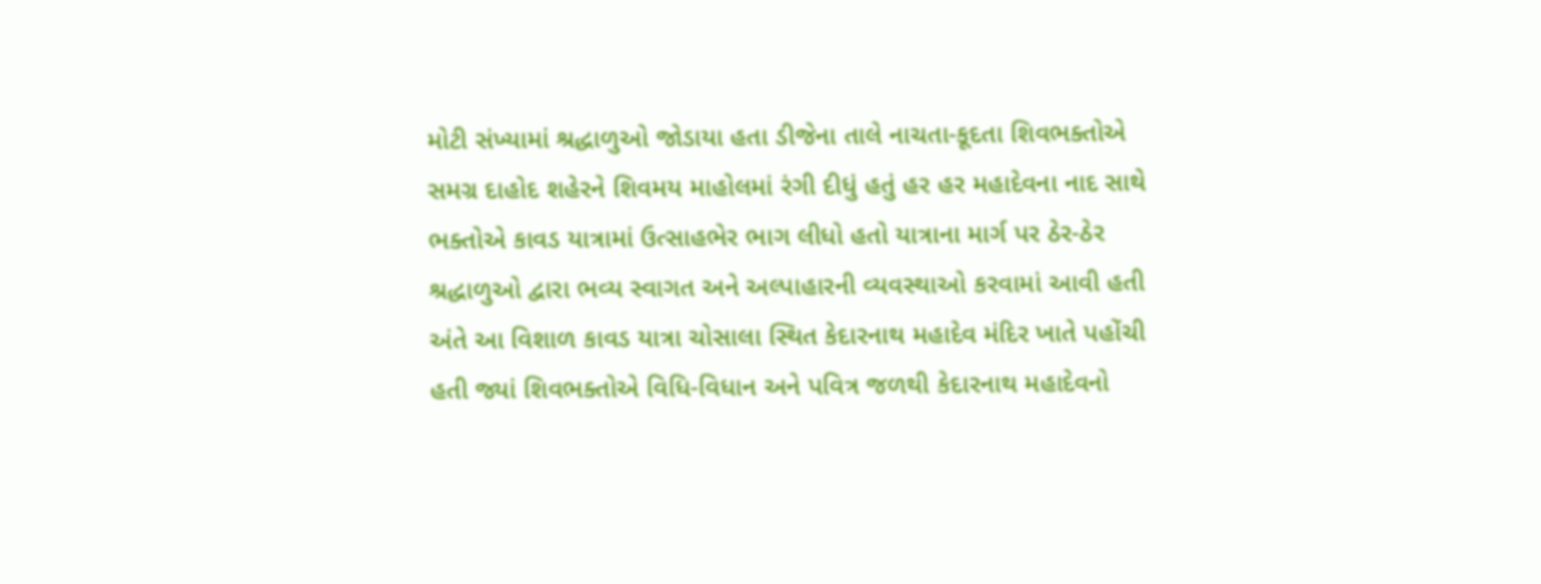મોટી સંખ્યામાં શ્રદ્ધાળુઓ જોડાયા હતા ડીજેના તાલે નાચતા-કૂદતા શિવભક્તોએ સમગ્ર દાહોદ શહેરને શિવમય માહોલમાં રંગી દીધું હતું હર હર મહાદેવના નાદ સાથે ભક્તોએ કાવડ યાત્રામાં ઉત્સાહભેર ભાગ લીધો હતો યાત્રાના માર્ગ પર ઠેર-ઠેર શ્રદ્ધાળુઓ દ્વારા ભવ્ય સ્વાગત અને અલ્પાહારની વ્યવસ્થાઓ કરવામાં આવી હતી અંતે આ વિશાળ કાવડ યાત્રા ચોસાલા સ્થિત કેદારનાથ મહાદેવ મંદિર ખાતે પહોંચી હતી જ્યાં શિવભક્તોએ વિધિ-વિધાન અને પવિત્ર જળથી કેદારનાથ મહાદેવનો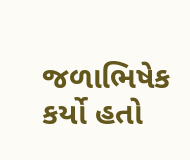જળાભિષેક કર્યો હતો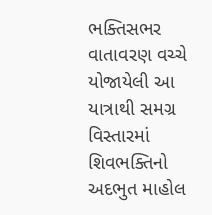ભક્તિસભર વાતાવરણ વચ્ચે યોજાયેલી આ યાત્રાથી સમગ્ર વિસ્તારમાં શિવભક્તિનો અદભુત માહોલ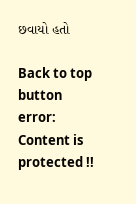છવાયો હતો

Back to top button
error: Content is protected !!